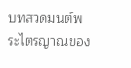บทสวดมนต์พระไตรญาณของ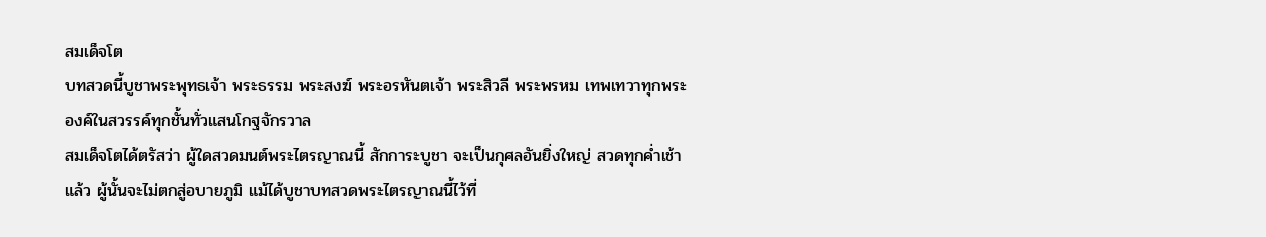สมเด็จโต
บทสวดนี้บูชาพระพุทธเจ้า พระธรรม พระสงฆ์ พระอรหันตเจ้า พระสิวลี พระพรหม เทพเทวาทุกพระองค์ในสวรรค์ทุกชั้นทั่วแสนโกฐจักรวาล
สมเด็จโตได้ตรัสว่า ผู้ใดสวดมนต์พระไตรญาณนี้ สักการะบูชา จะเป็นกุศลอันยิ่งใหญ่ สวดทุกค่ำเช้าแล้ว ผู้นั้นจะไม่ตกสู่อบายภูมิ แม้ได้บูชาบทสวดพระไตรญาณนี้ไว้ที่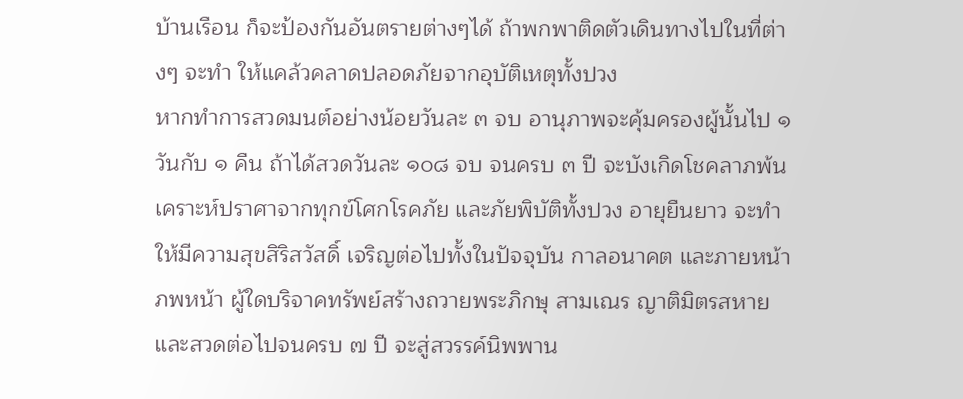บ้านเรือน ก็จะป้องกันอันตรายต่างๆได้ ถ้าพกพาติดตัวเดินทางไปในที่ต่างๆ จะทำ ให้แคล้วคลาดปลอดภัยจากอุบัติเหตุทั้งปวง
หากทำการสวดมนต์อย่างน้อยวันละ ๓ จบ อานุภาพจะคุ้มครองผู้นั้นไป ๑ วันกับ ๑ คืน ถ้าได้สวดวันละ ๑๐๘ จบ จนครบ ๓ ปี จะบังเกิดโชคลาภพ้นเคราะห์ปราศาจากทุกข์โศกโรคภัย และภัยพิบัติทั้งปวง อายุยืนยาว จะทำให้มีความสุขสิริสวัสดิ์ เจริญต่อไปทั้งในปัจจุบัน กาลอนาคต และภายหน้าภพหน้า ผู้ใดบริจาคทรัพย์สร้างถวายพระภิกษุ สามเณร ญาติมิตรสหาย และสวดต่อไปจนครบ ๗ ปี จะสู่สวรรค์นิพพาน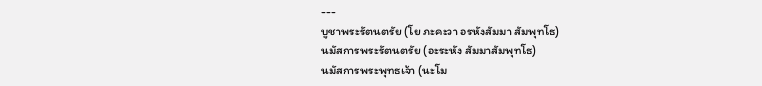---
บูชาพระรัตนตรัย (โย ภะคะวา อรหังสัมมา สัมพุทโธ)
นมัสการพระรัตนตรัย (อะระหัง สัมมาสัมพุทโธ)
นมัสการพระพุทธเจ้า (นะโม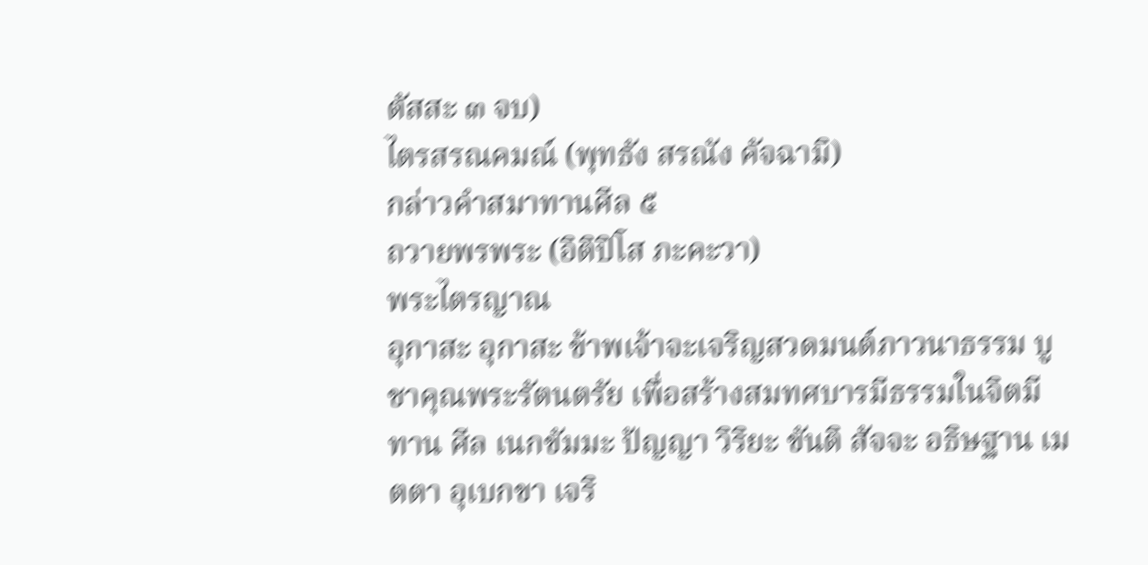ตัสสะ ๓ จบ)
ไตรสรณคมณ์ (พุทธัง สรณัง คัจฉามิ)
กล่าวคำสมาทานศีล ๕
ถวายพรพระ (อิติปิโส ภะคะวา)
พระไตรญาณ
อุกาสะ อุกาสะ ข้าพเจ้าจะเจริญสวดมนต์ภาวนาธรรม บูชาคุณพระรัตนตรัย เพื่อสร้างสมทศบารมีธรรมในจิตมี ทาน ศีล เนกขัมมะ ปัญญา วิริยะ ขันติ สัจจะ อธิษฐาน เมตตา อุเบกขา เจริ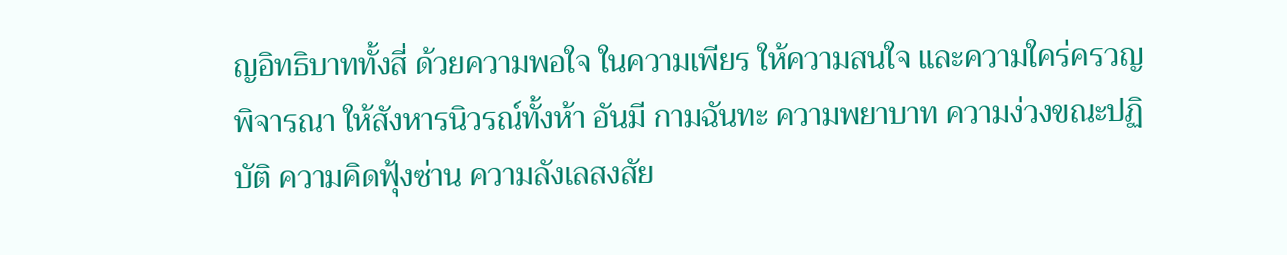ญอิทธิบาททั้งสี่ ด้วยความพอใจ ในความเพียร ให้ความสนใจ และความใคร่ครวญพิจารณา ให้สังหารนิวรณ์ทั้งห้า อันมี กามฉันทะ ความพยาบาท ความง่วงขณะปฏิบัติ ความคิดฟุ้งซ่าน ความลังเลสงสัย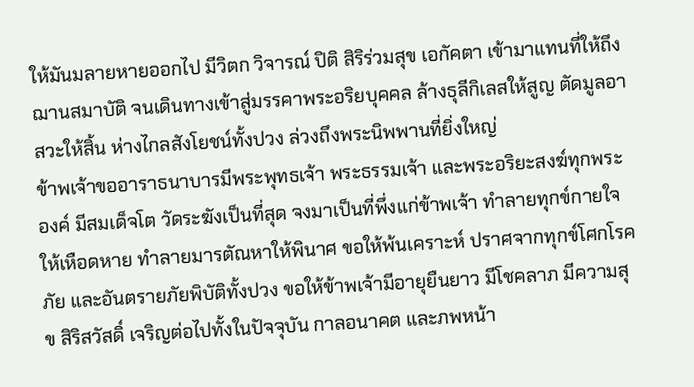ให้มันมลายหายออกไป มีวิตก วิจารณ์ ปิติ สิริร่วมสุข เอกัคตา เข้ามาแทนที่ให้ถึงฌานสมาบัติ จนเดินทางเข้าสู่มรรคาพระอริยบุคคล ล้างธุลีกิเลสให้สูญ ตัดมูลอาสวะให้สิ้น ห่างไกลสังโยชน์ทั้งปวง ล่วงถึงพระนิพพานที่ยิ่งใหญ่
ข้าพเจ้าขออาราธนาบารมีพระพุทธเจ้า พระธรรมเจ้า และพระอริยะสงฆ์ทุกพระองค์ มีสมเด็จโต วัดระฆังเป็นที่สุด จงมาเป็นที่พึ่งแก่ข้าพเจ้า ทำลายทุกข์กายใจให้เหือดหาย ทำลายมารตัณหาให้พินาศ ขอให้พ้นเคราะห์ ปราศจากทุกข์โศกโรคภัย และอันตรายภัยพิบัติทั้งปวง ขอให้ข้าพเจ้ามีอายุยืนยาว มีโชคลาภ มีความสุข สิริสวัสดิ์ เจริญต่อไปทั้งในปัจจุบัน กาลอนาคต และภพหน้า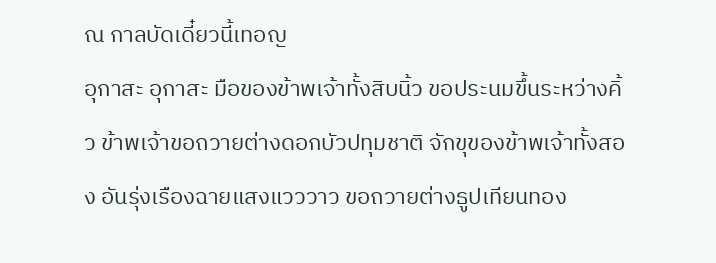ณ กาลบัดเดี๋ยวนี้เทอญ
อุกาสะ อุกาสะ มือของข้าพเจ้าทั้งสิบนิ้ว ขอประนมขึ้นระหว่างคิ้ว ข้าพเจ้าขอถวายต่างดอกบัวปทุมชาติ จักขุของข้าพเจ้าทั้งสอง อันรุ่งเรืองฉายแสงแวววาว ขอถวายต่างธูปเทียนทอง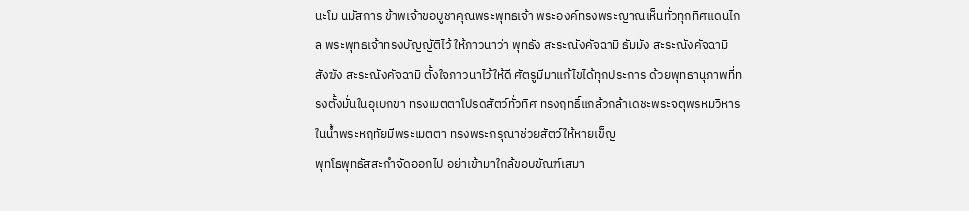นะโม นมัสการ ข้าพเจ้าขอบูชาคุณพระพุทธเจ้า พระองค์ทรงพระญาณเห็นทั่วทุกทิศแดนไกล พระพุทธเจ้าทรงบัญญัติไว้ ให้ภาวนาว่า พุทธัง สะระณังคัจฉามิ ธัมมัง สะระณังคัจฉามิ สังฆัง สะระณังคัจฉามิ ตั้งใจภาวนาไว้ให้ดี ศัตรูมีมาแก้ไขได้ทุกประการ ด้วยพุทธานุภาพที่ทรงตั้งมั่นในอุเบกขา ทรงเมตตาโปรดสัตว์ทั่วทิศ ทรงฤทธิ์แกล้วกล้าเดชะพระจตุพรหมวิหาร ในน้ำพระหฤทัยมีพระเมตตา ทรงพระกรุณาช่วยสัตว์ให้หายเข็ญ
พุทโธพุทธัสสะกำจัดออกไป อย่าเข้ามาใกล้ขอบขัณฑ์เสมา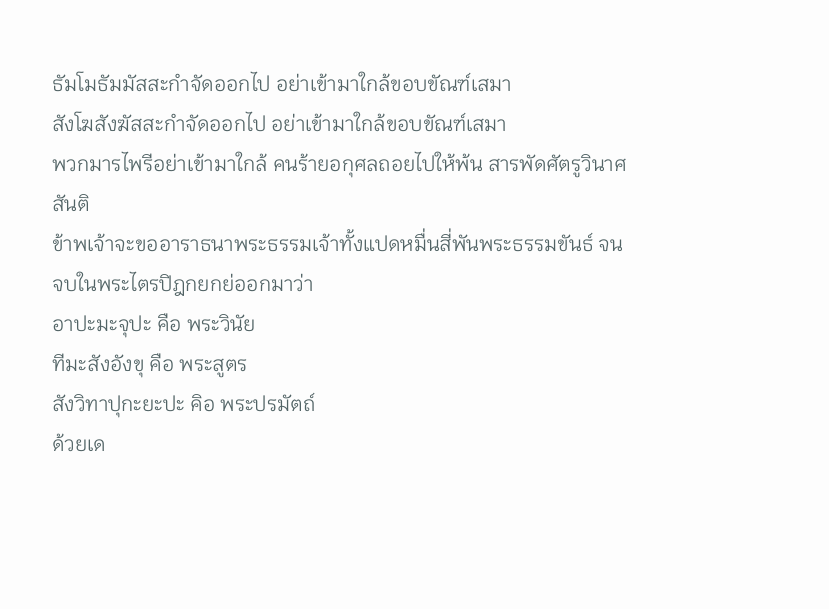ธัมโมธัมมัสสะกำจัดออกไป อย่าเข้ามาใกล้ขอบขัณฑ์เสมา
สังโฆสังฆัสสะกำจัดออกไป อย่าเข้ามาใกล้ขอบขัณฑ์เสมา
พวกมารไพรีอย่าเข้ามาใกล้ คนร้ายอกุศลถอยไปให้พ้น สารพัดศัตรูวินาศสันติ
ข้าพเจ้าจะขออาราธนาพระธรรมเจ้าทั้งแปดหมื่นสี่พันพระธรรมขันธ์ จนจบในพระไตรปิฎกยกย่ออกมาว่า
อาปะมะจุปะ คือ พระวินัย
ทีมะสังอังขุ คือ พระสูตร
สังวิทาปุกะยะปะ คิอ พระปรมัตถ์
ด้วยเด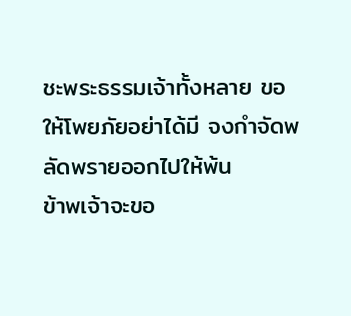ชะพระธรรมเจ้าทั้งหลาย ขอให้โพยภัยอย่าได้มี จงกำจัดพลัดพรายออกไปให้พ้น
ข้าพเจ้าจะขอ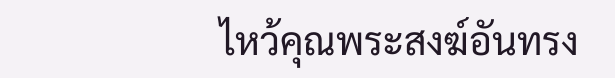ไหว้คุณพระสงฆ์อันทรง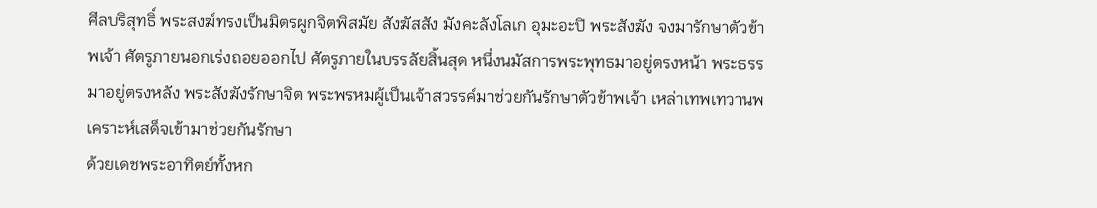ศีลบริสุทธิ์ พระสงฆ์ทรงเป็นมิตรผูกจิตพิสมัย สังฆัสสัง มังคะลังโลเก อุมะอะปิ พระสังฆัง จงมารักษาตัวข้าพเจ้า ศัตรูภายนอกเร่งถอยออกไป ศัตรูภายในบรรลัยสิ้นสุด หนึ่งนมัสการพระพุทธมาอยู่ตรงหน้า พระธรรมาอยู่ตรงหลัง พระสังฆังรักษาจิต พระพรหมผู้เป็นเจ้าสวรรค์มาช่วยกันรักษาตัวข้าพเจ้า เหล่าเทพเทวานพเคราะห์เสด็จเข้ามาช่วยกันรักษา
ด้วยเดชพระอาทิตย์ทั้งหก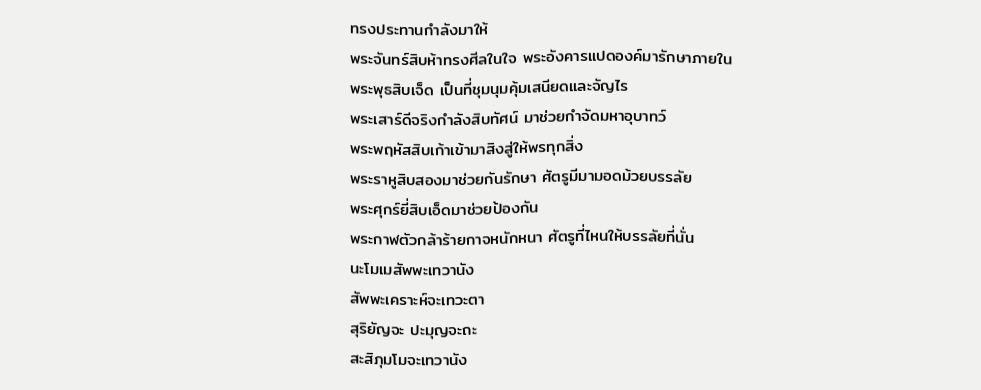ทรงประทานกำลังมาให้
พระจันทร์สิบห้าทรงศีลในใจ พระอังคารแปดองค์มารักษาภายใน
พระพุธสิบเจ็ด เป็นที่ชุมนุมคุ้มเสนียดและจัญไร
พระเสาร์ดีจริงกำลังสิบทัศน์ มาช่วยกำจัดมหาอุบาทว์
พระพฤหัสสิบเก้าเข้ามาสิงสู่ให้พรทุกสิ่ง
พระราหูสิบสองมาช่วยกันรักษา ศัตรูมีมามอดม้วยบรรลัย
พระศุกร์ยี่สิบเอ็ดมาช่วยป้องกัน
พระกาฬตัวกล้าร้ายกาจหนักหนา ศัตรูที่ไหนให้บรรลัยที่นั่น
นะโมเมสัพพะเทวานัง
สัพพะเคราะห์จะเทวะตา
สุริยัญจะ ปะมุญจะถะ
สะสิภุมโมจะเทวานัง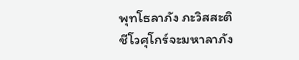พุทโธลาภัง ภะวิสสะติ
ชีโวศุโกร์จะมหาลาภัง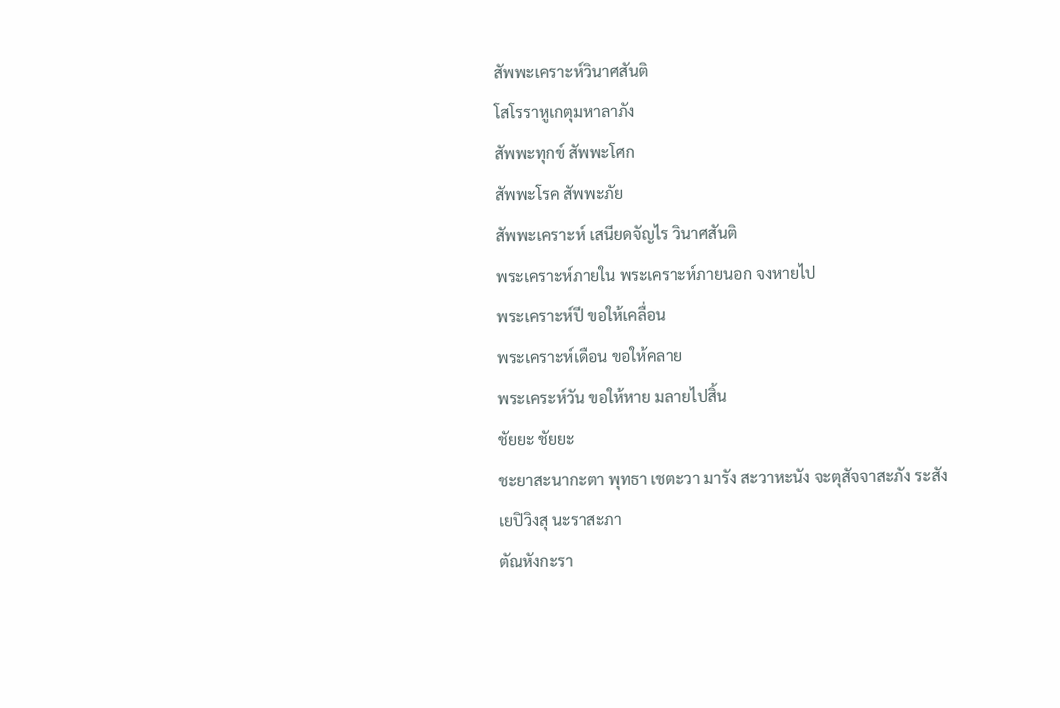สัพพะเคราะห์วินาศสันติ
โสโรราหูเกตุมหาลาภัง
สัพพะทุกข์ สัพพะโศก
สัพพะโรค สัพพะภัย
สัพพะเคราะห์ เสนียดจัญไร วินาศสันติ
พระเคราะห์ภายใน พระเคราะห์ภายนอก จงหายไป
พระเคราะห์ปี ขอให้เคลื่อน
พระเคราะห์เดือน ขอให้คลาย
พระเคระห์วัน ขอให้หาย มลายไปสิ้น
ชัยยะ ชัยยะ
ชะยาสะนากะตา พุทธา เชตะวา มารัง สะวาหะนัง จะตุสัจจาสะภัง ระสัง เยปิวิงสุ นะราสะภา
ตัณหังกะรา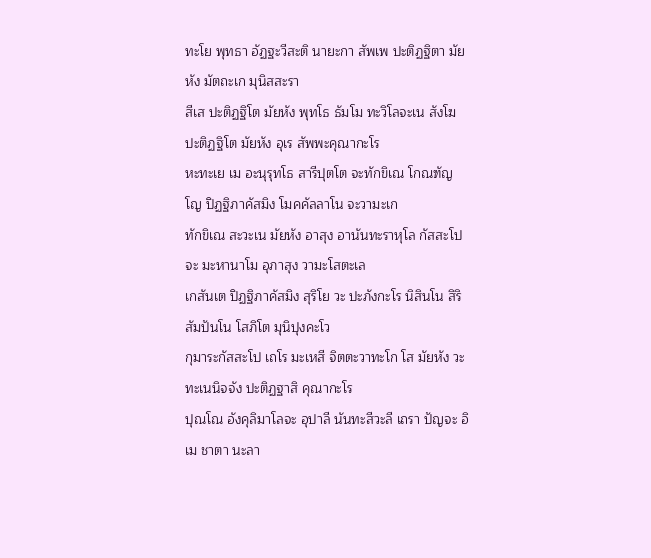ทะโย พุทธา อัฏฐะวีสะติ นายะกา สัพเพ ปะติฏฐิตา มัยหัง มัตถะเก มุนิสสะรา
สีเส ปะติฏฐิโต มัยหัง พุทโธ ธัมโม ทะวิโลจะเน สังโฆ ปะติฏฐิโต มัยหัง อุเร สัพพะคุณากะโร
หะทะเย เม อะนุรุทโธ สารีปุตโต จะทักขิเณ โกณฑัญโญ ปิฏฐิภาคัสมิง โมคคัลลาโน จะวามะเก
ทักขิเณ สะวะเน มัยหัง อาสุง อานันทะราหุโล กัสสะโป จะ มะหานาโม อุภาสุง วามะโสตะเล
เกสันเต ปิฏฐิภาคัสมิง สุริโย วะ ปะภังกะโร นิสินโน สิริสัมปันโน โสภิโต มุนิปุงคะโว
กุมาระกัสสะโป เถโร มะเหสี จิตตะวาทะโก โส มัยหัง วะทะเนนิจจัง ปะติฏฐาสิ คุณากะโร
ปุณโณ อังคุลิมาโลจะ อุปาลี นันทะสีวะลี เถรา ปัญจะ อิเม ชาตา นะลา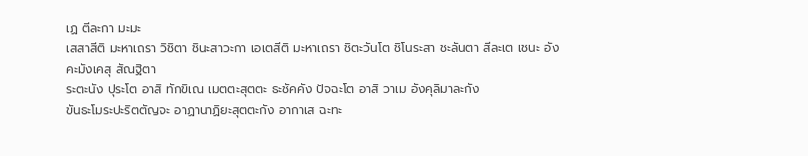เฏ ตีละกา มะมะ
เสสาสีติ มะหาเถรา วิชิตา ชินะสาวะกา เอเตสีติ มะหาเถรา ชิตะวันโต ชิโนระสา ชะลันตา สีละเต เชนะ อัง
คะมังเคสุ สัณฐิตา
ระตะนัง ปุระโต อาสิ ทักขิเณ เมตตะสุตตะ ธะชัคคัง ปัจฉะโต อาสิ วาเม อังคุลิมาละกัง
ขันธะโมระปะริตตัญจะ อาฏานาฏิยะสุตตะกัง อากาเส ฉะทะ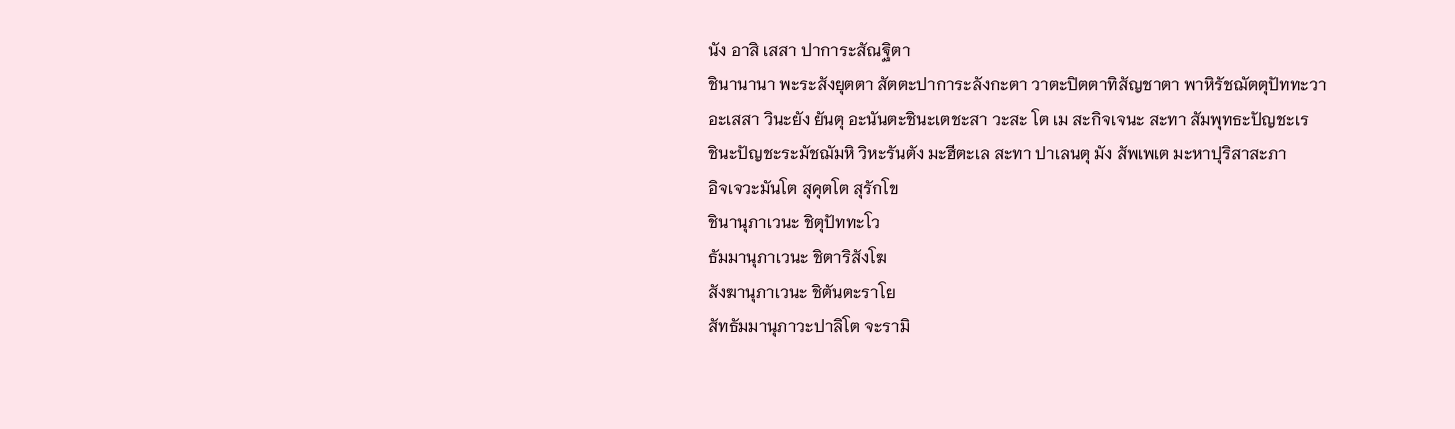นัง อาสิ เสสา ปาการะสัณฐิตา
ชินานานา พะระสังยุตตา สัตตะปาการะลังกะตา วาตะปิตตาทิสัญชาตา พาหิรัชฌัตตุปัททะวา
อะเสสา วินะยัง ยันตุ อะนันตะชินะเตชะสา วะสะ โต เม สะกิจเจนะ สะทา สัมพุทธะปัญชะเร
ชินะปัญชะระมัชฌัมหิ วิหะรันตัง มะฮีตะเล สะทา ปาเลนตุ มัง สัพเพเต มะหาปุริสาสะภา
อิจเจวะมันโต สุคุตโต สุรักโข
ชินานุภาเวนะ ชิตุปัททะโว
ธัมมานุภาเวนะ ชิตาริสังโฆ
สังฆานุภาเวนะ ชิตันตะราโย
สัทธัมมานุภาวะปาลิโต จะรามิ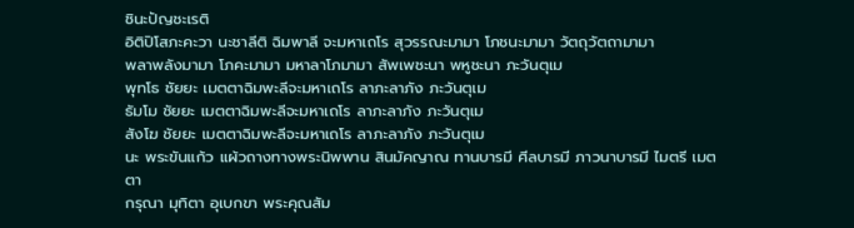ชินะปัญชะเรติ
อิติปิโสภะคะวา นะชาลีติ ฉิมพาลี จะมหาเถโร สุวรรณะมามา โภชนะมามา วัตถุวัตถามามา
พลาพลังมามา โภคะมามา มหาลาโภมามา สัพเพชะนา พหูชะนา ภะวันตุเม
พุทโธ ชัยยะ เมตตาฉิมพะลีจะมหาเถโร ลาภะลาภัง ภะวันตุเม
ธัมโม ชัยยะ เมตตาฉิมพะลีจะมหาเถโร ลาภะลาภัง ภะวันตุเม
สังโฆ ชัยยะ เมตตาฉิมพะลีจะมหาเถโร ลาภะลาภัง ภะวันตุเม
นะ พระขันแก้ว แผ้วถางทางพระนิพพาน สินมัคญาณ ทานบารมี ศีลบารมี ภาวนาบารมี ไมตรี เมตตา
กรุณา มุทิตา อุเบกขา พระคุณสัม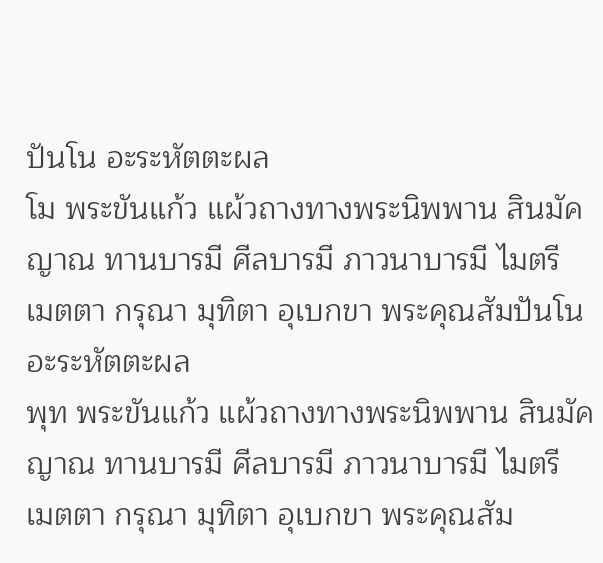ปันโน อะระหัตตะผล
โม พระขันแก้ว แผ้วถางทางพระนิพพาน สินมัคญาณ ทานบารมี ศีลบารมี ภาวนาบารมี ไมตรี เมตตา กรุณา มุทิตา อุเบกขา พระคุณสัมปันโน อะระหัตตะผล
พุท พระขันแก้ว แผ้วถางทางพระนิพพาน สินมัคญาณ ทานบารมี ศีลบารมี ภาวนาบารมี ไมตรี เมตตา กรุณา มุทิตา อุเบกขา พระคุณสัม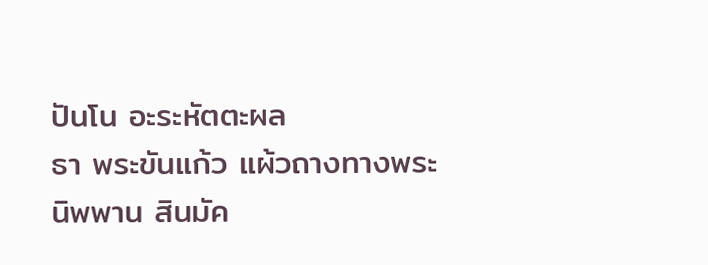ปันโน อะระหัตตะผล
ธา พระขันแก้ว แผ้วถางทางพระนิพพาน สินมัค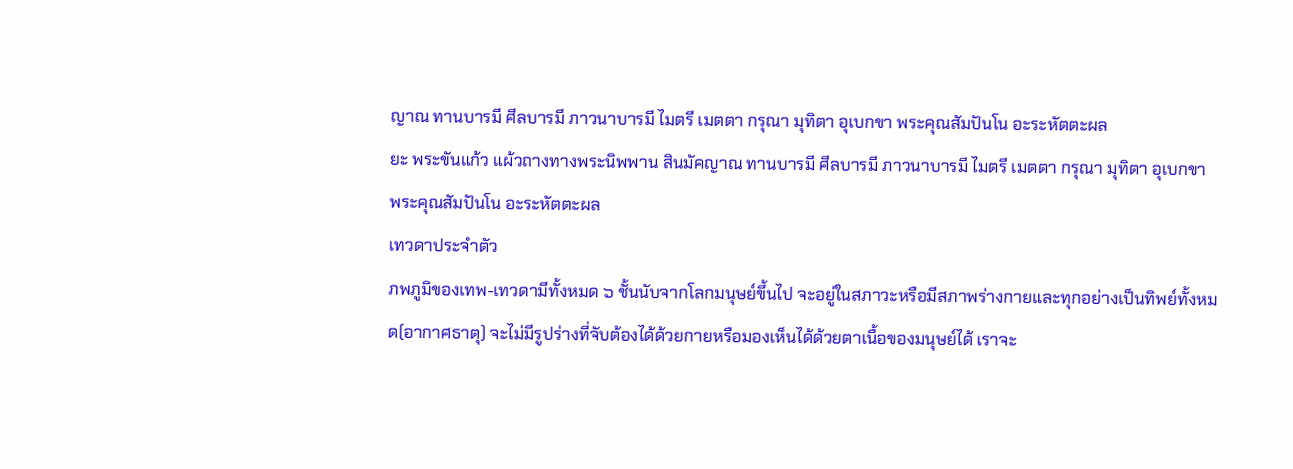ญาณ ทานบารมี ศีลบารมี ภาวนาบารมี ไมตรี เมตตา กรุณา มุทิตา อุเบกขา พระคุณสัมปันโน อะระหัตตะผล
ยะ พระขันแก้ว แผ้วถางทางพระนิพพาน สินมัคญาณ ทานบารมี ศีลบารมี ภาวนาบารมี ไมตรี เมตตา กรุณา มุทิตา อุเบกขา พระคุณสัมปันโน อะระหัตตะผล
เทวดาประจำตัว
ภพภูมิของเทพ-เทวดามีทั้งหมด ๖ ชั้นนับจากโลกมนุษย์ขึ้นไป จะอยู่ในสภาวะหรือมีสภาพร่างกายและทุกอย่างเป็นทิพย์ทั้งหมด(อากาศธาตุ) จะไม่มีรูปร่างที่จับต้องได้ด้วยกายหรือมองเห็นได้ด้วยตาเนื้อของมนุษย์ได้ เราจะ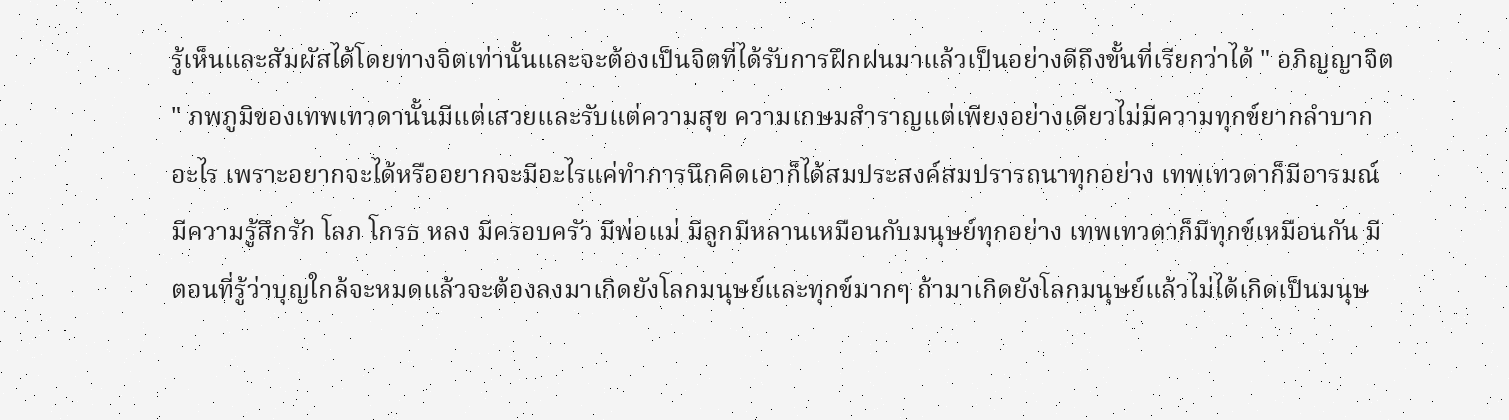รู้เห็นและสัมผัสได้โดยทางจิตเท่านั้นและจะต้องเป็นจิตที่ได้รับการฝึกฝนมาแล้วเป็นอย่างดีถึงขั้นที่เรียกว่าได้ " อภิญญาจิต " ภพภูมิของเทพเทวดานั้นมีแต่เสวยและรับแต่ความสุข ความเกษมสำราญแต่เพียงอย่างเดียวไม่มีความทุกข์ยากลำบากอะไร เพราะอยากจะได้หรืออยากจะมีอะไรแค่ทำการนึกคิดเอาก็ได้สมประสงค์สมปรารถนาทุกอย่าง เทพเทวดาก็มีอารมณ์มีความรู้สึกรัก โลภ โกรธ หลง มีครอบครัว มีพ่อแม่ มีลูกมีหลานเหมือนกับมนุษย์ทุกอย่าง เทพเทวดาก็มีทุกข์เหมือนกัน มีตอนที่รู้ว่าบุญใกล้จะหมดแล้วจะต้องลงมาเกิดยังโลกมนุษย์และทุกข์มากๆ ถ้ามาเกิดยังโลกมนุษย์แล้วไม่ได้เกิดเป็นมนุษ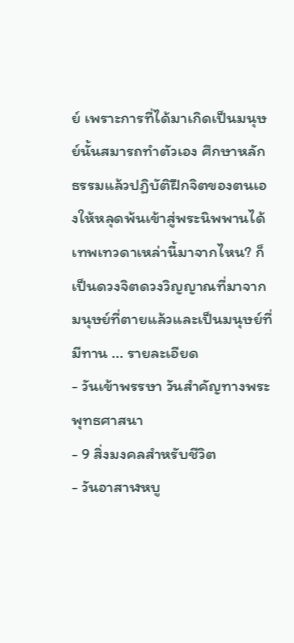ย์ เพราะการที่ได้มาเกิดเป็นมนุษย์นั้นสมารถทำตัวเอง ศึกษาหลักธรรมแล้วปฏิบัติฝึกจิตของตนเองให้หลุดพ้นเข้าสู่พระนิพพานได้ เทพเทวดาเหล่านี้มาจากไหน? ก็เป็นดวงจิตดวงวิญญาณที่มาจากมนุษย์ที่ตายแล้วและเป็นมนุษย์ที่มีทาน ... รายละเอียด
- วันเข้าพรรษา วันสำคัญทางพระพุทธศาสนา
- 9 สิ่งมงคลสำหรับชีวิต
- วันอาสาฬหบู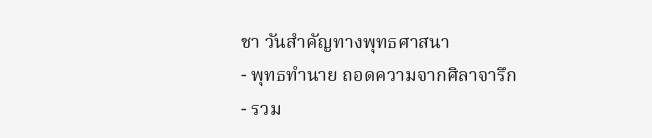ชา วันสำคัญทางพุทธศาสนา
- พุทธทำนาย ถอดความจากศิลาจารึก
- รวม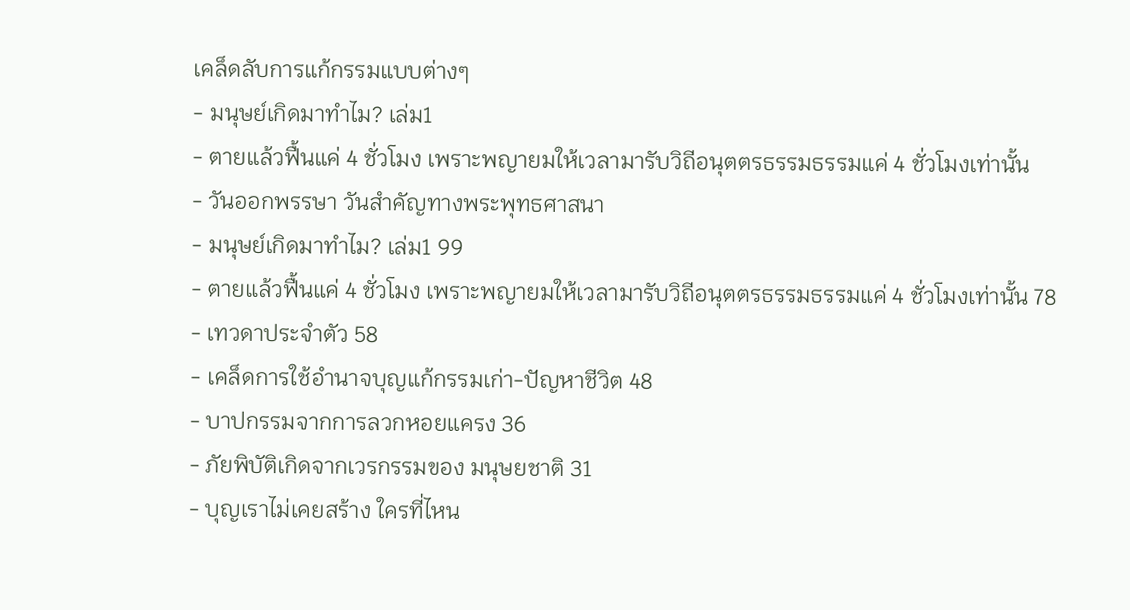เคล็ดลับการแก้กรรมแบบต่างๆ
- มนุษย์เกิดมาทำไม? เล่ม1
- ตายแล้วฟื้นแค่ 4 ชั่วโมง เพราะพญายมให้เวลามารับวิถีอนุตตรธรรมธรรมแค่ 4 ชั่วโมงเท่านั้น
- วันออกพรรษา วันสำคัญทางพระพุทธศาสนา
- มนุษย์เกิดมาทำไม? เล่ม1 99
- ตายแล้วฟื้นแค่ 4 ชั่วโมง เพราะพญายมให้เวลามารับวิถีอนุตตรธรรมธรรมแค่ 4 ชั่วโมงเท่านั้น 78
- เทวดาประจำตัว 58
- เคล็ดการใช้อำนาจบุญแก้กรรมเก่า-ปัญหาชีวิต 48
- บาปกรรมจากการลวกหอยแครง 36
- ภัยพิบัติเกิดจากเวรกรรมของ มนุษยชาติ 31
- บุญเราไม่เคยสร้าง ใครที่ไหน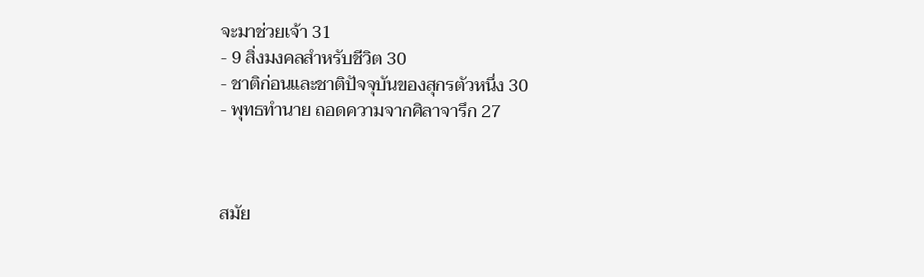จะมาช่วยเจ้า 31
- 9 สิ่งมงคลสำหรับชีวิต 30
- ชาติก่อนและชาติปัจจุบันของสุกรตัวหนึ่ง 30
- พุทธทำนาย ถอดความจากศิลาจารึก 27



สมัย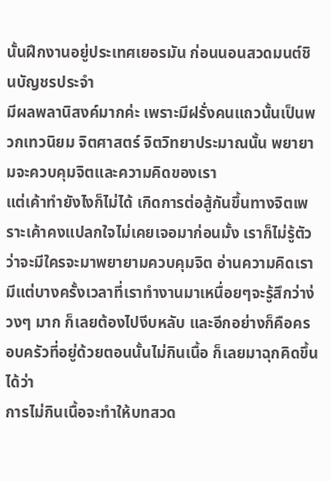นั้นฝึกงานอยู่ประเทศเยอรมัน ก่อนนอนสวดมนต์ชินบัญชรประจำ
มีผลพลานิสงค์มากค่ะ เพราะมีฝรั่งคนแถวนั้นเป็นพวกเทวนิยม จิตศาสตร์ จิตวิทยาประมาณนั้น พยายามจะควบคุมจิตและความคิดของเรา
แต่เค้าทำยังไงก็ไม่ได้ เกิดการต่อสู้กันขึ้นทางจิตเพราะเค้าคงแปลกใจไม่เคยเจอมาก่อนมั้ง เราก็ไม่รู้ตัวว่าจะมีใครจะมาพยายามควบคุมจิต อ่านความคิดเรา มีแต่บางครั้งเวลาที่เราทำงานมาเหนื่อยๆจะรู้สึกว่าง่วงๆ มาก ก็เลยต้องไปงีบหลับ และอีกอย่างก็คือครอบครัวที่อยู่ด้วยตอนนั้นไม่กินเนื้อ ก็เลยมาฉุกคิดขึ้นได้ว่า
การไม่กินเนื้อจะทำให้บทสวด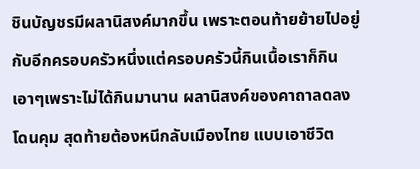ชินบัญชรมีผลานิสงค์มากขึ้น เพราะตอนท้ายย้ายไปอยู่กับอีกครอบครัวหนึ่งแต่ครอบครัวนี้กินเนื้อเราก็กินเอาๆเพราะไม่ได้กินมานาน ผลานิสงค์ของคาถาลดลง โดนคุม สุดท้ายต้องหนีกลับเมืองไทย แบบเอาชีวิต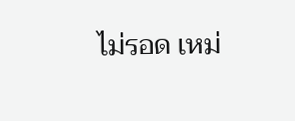ไม่รอด เหม่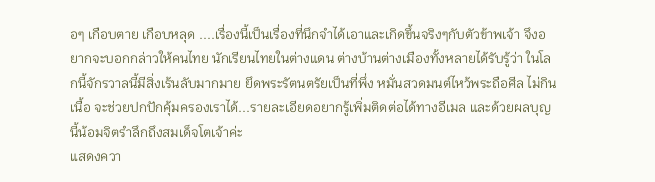อๆ เกือบตาย เกือบหลุด ....เรื่องนี้เป็นเรื่องที่นึกจำได้เอาและเกิดขึ้นจริงๆกับตัวข้าพเจ้า จึงอยากจะบอกกล่าวให้คนไทย นักเรียนไทยในต่างแดน ต่างบ้านต่างเมืองทั้งหลายได้รับรู้ว่า ในโลกนี้จักรวาลนี้มีสิ่งเร้นลับมากมาย ยึดพระรัตนตรัยเป็นที่พึ่ง หมั่นสวดมนต์ไหว้พระถือศีล ไม่กินเนื้อ จะช่วยปกปักคุ้มครองเราได้...รายละเอียดอยากรู้เพิ่มติดต่อได้ทางอีเมล และด้วยผลบุญนี้น้อมจิตรำลึกถึงสมเด็จโตเจ้าค่ะ
แสดงควา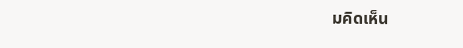มคิดเห็น